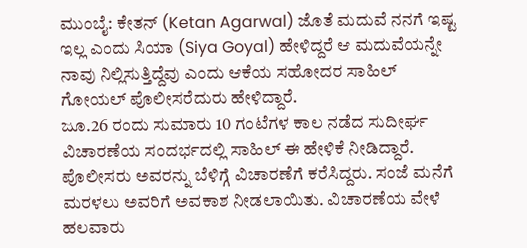ಮುಂಬೈ: ಕೇತನ್ (Ketan Agarwal) ಜೊತೆ ಮದುವೆ ನನಗೆ ಇಷ್ಟ ಇಲ್ಲ ಎಂದು ಸಿಯಾ (Siya Goyal) ಹೇಳಿದ್ದರೆ ಆ ಮದುವೆಯನ್ನೇ ನಾವು ನಿಲ್ಲಿಸುತ್ತಿದ್ದೆವು ಎಂದು ಆಕೆಯ ಸಹೋದರ ಸಾಹಿಲ್ ಗೋಯಲ್ ಪೊಲೀಸರೆದುರು ಹೇಳಿದ್ದಾರೆ.
ಜೂ.26 ರಂದು ಸುಮಾರು 10 ಗಂಟೆಗಳ ಕಾಲ ನಡೆದ ಸುದೀರ್ಘ ವಿಚಾರಣೆಯ ಸಂದರ್ಭದಲ್ಲಿ ಸಾಹಿಲ್ ಈ ಹೇಳಿಕೆ ನೀಡಿದ್ದಾರೆ. ಪೊಲೀಸರು ಅವರನ್ನು ಬೆಳಿಗ್ಗೆ ವಿಚಾರಣೆಗೆ ಕರೆಸಿದ್ದರು. ಸಂಜೆ ಮನೆಗೆ ಮರಳಲು ಅವರಿಗೆ ಅವಕಾಶ ನೀಡಲಾಯಿತು. ವಿಚಾರಣೆಯ ವೇಳೆ ಹಲವಾರು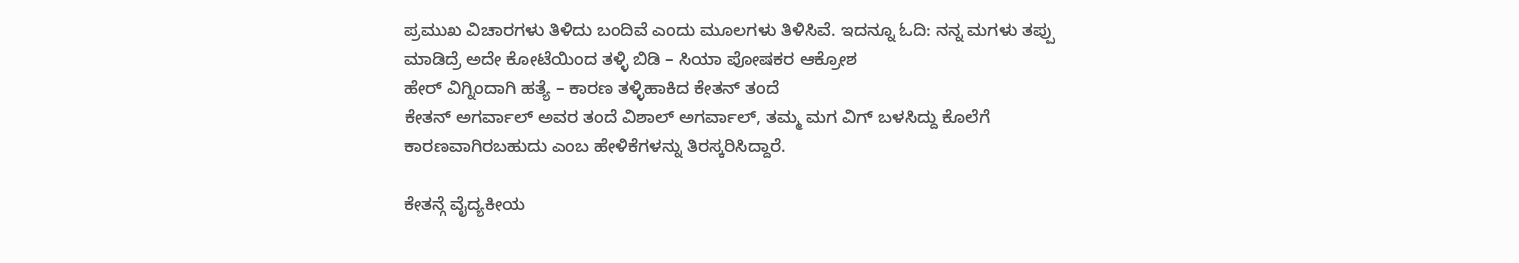ಪ್ರಮುಖ ವಿಚಾರಗಳು ತಿಳಿದು ಬಂದಿವೆ ಎಂದು ಮೂಲಗಳು ತಿಳಿಸಿವೆ. ಇದನ್ನೂ ಓದಿ: ನನ್ನ ಮಗಳು ತಪ್ಪು ಮಾಡಿದ್ರೆ ಅದೇ ಕೋಟೆಯಿಂದ ತಳ್ಳಿ ಬಿಡಿ – ಸಿಯಾ ಪೋಷಕರ ಆಕ್ರೋಶ
ಹೇರ್ ವಿಗ್ನಿಂದಾಗಿ ಹತ್ಯೆ – ಕಾರಣ ತಳ್ಳಿಹಾಕಿದ ಕೇತನ್ ತಂದೆ
ಕೇತನ್ ಅಗರ್ವಾಲ್ ಅವರ ತಂದೆ ವಿಶಾಲ್ ಅಗರ್ವಾಲ್, ತಮ್ಮ ಮಗ ವಿಗ್ ಬಳಸಿದ್ದು ಕೊಲೆಗೆ ಕಾರಣವಾಗಿರಬಹುದು ಎಂಬ ಹೇಳಿಕೆಗಳನ್ನು ತಿರಸ್ಕರಿಸಿದ್ದಾರೆ.

ಕೇತನ್ಗೆ ವೈದ್ಯಕೀಯ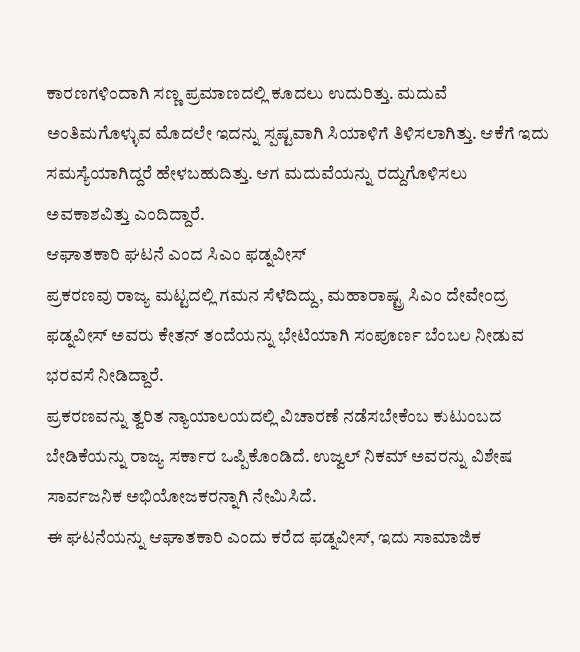ಕಾರಣಗಳಿಂದಾಗಿ ಸಣ್ಣ ಪ್ರಮಾಣದಲ್ಲಿ ಕೂದಲು ಉದುರಿತ್ತು. ಮದುವೆ ಅಂತಿಮಗೊಳ್ಳುವ ಮೊದಲೇ ಇದನ್ನು ಸ್ಪಷ್ಟವಾಗಿ ಸಿಯಾಳಿಗೆ ತಿಳಿಸಲಾಗಿತ್ತು. ಆಕೆಗೆ ಇದು ಸಮಸ್ಯೆಯಾಗಿದ್ದರೆ ಹೇಳಬಹುದಿತ್ತು. ಆಗ ಮದುವೆಯನ್ನು ರದ್ದುಗೊಳಿಸಲು ಅವಕಾಶವಿತ್ತು ಎಂದಿದ್ದಾರೆ.
ಆಘಾತಕಾರಿ ಘಟನೆ ಎಂದ ಸಿಎಂ ಫಡ್ನವೀಸ್
ಪ್ರಕರಣವು ರಾಜ್ಯ ಮಟ್ಟದಲ್ಲಿ ಗಮನ ಸೆಳೆದಿದ್ದು, ಮಹಾರಾಷ್ಟ್ರ ಸಿಎಂ ದೇವೇಂದ್ರ ಫಡ್ನವೀಸ್ ಅವರು ಕೇತನ್ ತಂದೆಯನ್ನು ಭೇಟಿಯಾಗಿ ಸಂಪೂರ್ಣ ಬೆಂಬಲ ನೀಡುವ ಭರವಸೆ ನೀಡಿದ್ದಾರೆ.
ಪ್ರಕರಣವನ್ನು ತ್ವರಿತ ನ್ಯಾಯಾಲಯದಲ್ಲಿ ವಿಚಾರಣೆ ನಡೆಸಬೇಕೆಂಬ ಕುಟುಂಬದ ಬೇಡಿಕೆಯನ್ನು ರಾಜ್ಯ ಸರ್ಕಾರ ಒಪ್ಪಿಕೊಂಡಿದೆ. ಉಜ್ವಲ್ ನಿಕಮ್ ಅವರನ್ನು ವಿಶೇಷ ಸಾರ್ವಜನಿಕ ಅಭಿಯೋಜಕರನ್ನಾಗಿ ನೇಮಿಸಿದೆ.
ಈ ಘಟನೆಯನ್ನು ಆಘಾತಕಾರಿ ಎಂದು ಕರೆದ ಫಡ್ನವೀಸ್, ಇದು ಸಾಮಾಜಿಕ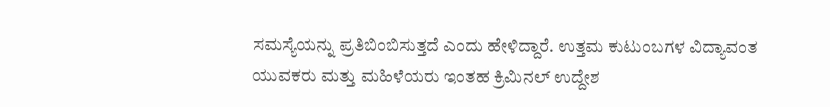ಸಮಸ್ಯೆಯನ್ನು ಪ್ರತಿಬಿಂಬಿಸುತ್ತದೆ ಎಂದು ಹೇಳಿದ್ದಾರೆ. ಉತ್ತಮ ಕುಟುಂಬಗಳ ವಿದ್ಯಾವಂತ ಯುವಕರು ಮತ್ತು ಮಹಿಳೆಯರು ಇಂತಹ ಕ್ರಿಮಿನಲ್ ಉದ್ದೇಶ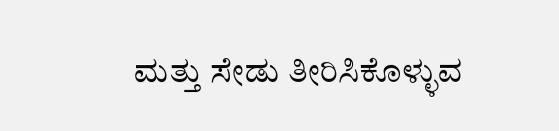ಮತ್ತು ಸೇಡು ತೀರಿಸಿಕೊಳ್ಳುವ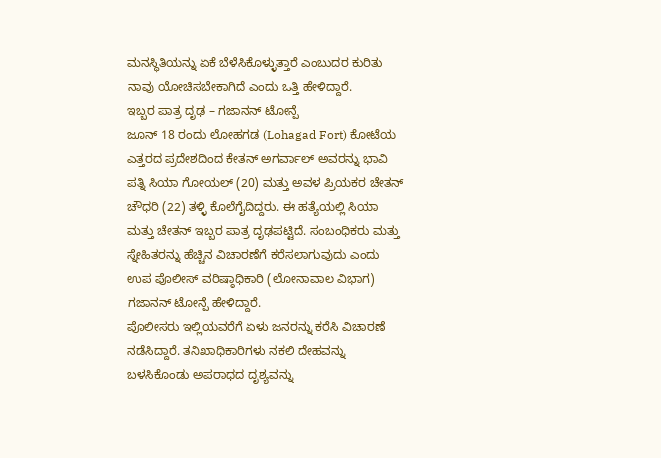ಮನಸ್ಥಿತಿಯನ್ನು ಏಕೆ ಬೆಳೆಸಿಕೊಳ್ಳುತ್ತಾರೆ ಎಂಬುದರ ಕುರಿತು ನಾವು ಯೋಚಿಸಬೇಕಾಗಿದೆ ಎಂದು ಒತ್ತಿ ಹೇಳಿದ್ದಾರೆ.
ಇಬ್ಬರ ಪಾತ್ರ ದೃಢ – ಗಜಾನನ್ ಟೋನ್ಪೆ
ಜೂನ್ 18 ರಂದು ಲೋಹಗಡ (Lohagad Fort) ಕೋಟೆಯ ಎತ್ತರದ ಪ್ರದೇಶದಿಂದ ಕೇತನ್ ಅಗರ್ವಾಲ್ ಅವರನ್ನು ಭಾವಿ ಪತ್ನಿ ಸಿಯಾ ಗೋಯಲ್ (20) ಮತ್ತು ಅವಳ ಪ್ರಿಯಕರ ಚೇತನ್ ಚೌಧರಿ (22) ತಳ್ಳಿ ಕೊಲೆಗೈದಿದ್ದರು. ಈ ಹತ್ಯೆಯಲ್ಲಿ ಸಿಯಾ ಮತ್ತು ಚೇತನ್ ಇಬ್ಬರ ಪಾತ್ರ ದೃಢಪಟ್ಟಿದೆ. ಸಂಬಂಧಿಕರು ಮತ್ತು ಸ್ನೇಹಿತರನ್ನು ಹೆಚ್ಚಿನ ವಿಚಾರಣೆಗೆ ಕರೆಸಲಾಗುವುದು ಎಂದು ಉಪ ಪೊಲೀಸ್ ವರಿಷ್ಠಾಧಿಕಾರಿ (ಲೋನಾವಾಲ ವಿಭಾಗ) ಗಜಾನನ್ ಟೋನ್ಪೆ ಹೇಳಿದ್ದಾರೆ.
ಪೊಲೀಸರು ಇಲ್ಲಿಯವರೆಗೆ ಏಳು ಜನರನ್ನು ಕರೆಸಿ ವಿಚಾರಣೆ ನಡೆಸಿದ್ದಾರೆ. ತನಿಖಾಧಿಕಾರಿಗಳು ನಕಲಿ ದೇಹವನ್ನು ಬಳಸಿಕೊಂಡು ಅಪರಾಧದ ದೃಶ್ಯವನ್ನು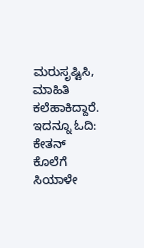ಮರುಸೃಷ್ಟಿಸಿ, ಮಾಹಿತಿ ಕಲೆಹಾಕಿದ್ದಾರೆ. ಇದನ್ನೂ ಓದಿ: ಕೇತನ್ ಕೊಲೆಗೆ ಸಿಯಾಳೇ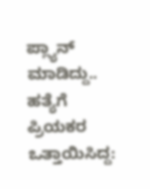ಪ್ಲ್ಯಾನ್ ಮಾಡಿದ್ದು.. ಹತ್ಯೆಗೆ ಪ್ರಿಯಕರ ಒತ್ತಾಯಿಸಿದ್ದ: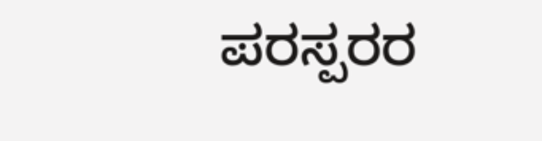ಪರಸ್ಪರರ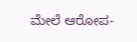ಮೇಲೆ ಆರೋಪ-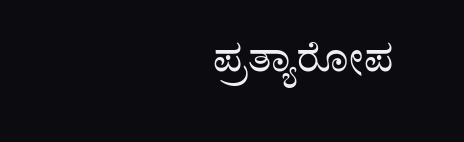ಪ್ರತ್ಯಾರೋಪ